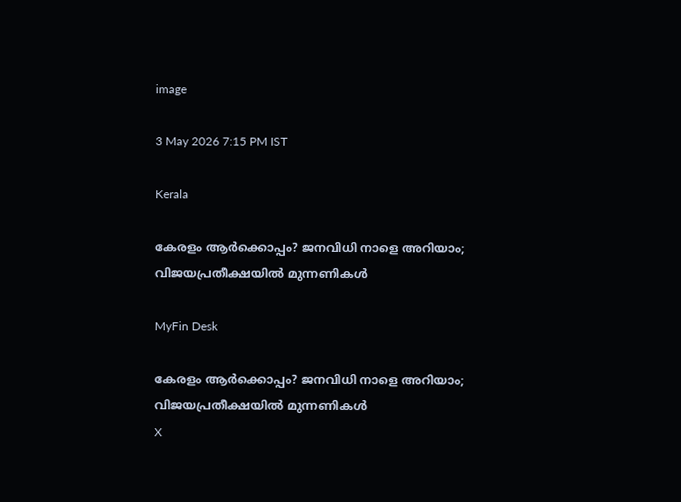image

3 May 2026 7:15 PM IST

Kerala

കേരളം ആര്‍ക്കൊപ്പം? ജനവിധി നാളെ അറിയാം; വിജയപ്രതീക്ഷയില്‍ മുന്നണികള്‍

MyFin Desk

കേരളം ആര്‍ക്കൊപ്പം? ജനവിധി നാളെ അറിയാം; വിജയപ്രതീക്ഷയില്‍ മുന്നണികള്‍
X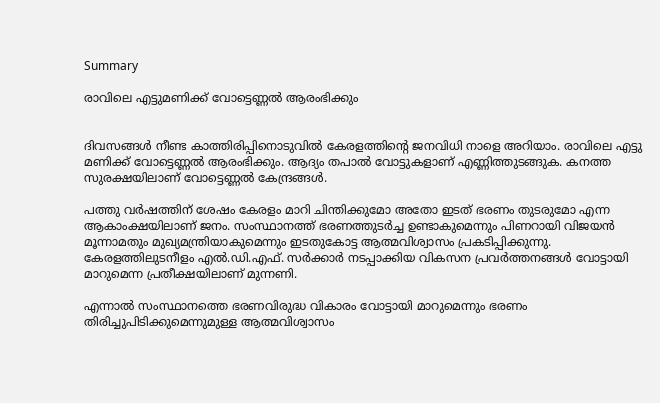Summary

രാവിലെ എട്ടുമണിക്ക് വോട്ടെണ്ണല്‍ ആരംഭിക്കും


ദിവസങ്ങള്‍ നീണ്ട കാത്തിരിപ്പിനൊടുവില്‍ കേരളത്തിന്റെ ജനവിധി നാളെ അറിയാം. രാവിലെ എട്ടു മണിക്ക് വോട്ടെണ്ണല്‍ ആരംഭിക്കും. ആദ്യം തപാല്‍ വോട്ടുകളാണ് എണ്ണിത്തുടങ്ങുക. കനത്ത സുരക്ഷയിലാണ് വോട്ടെണ്ണല്‍ കേന്ദ്രങ്ങള്‍.

പത്തു വര്‍ഷത്തിന് ശേഷം കേരളം മാറി ചിന്തിക്കുമോ അതോ ഇടത് ഭരണം തുടരുമോ എന്ന ആകാംക്ഷയിലാണ് ജനം. സംസ്ഥാനത്ത് ഭരണത്തുടര്‍ച്ച ഉണ്ടാകുമെന്നും പിണറായി വിജയന്‍ മൂന്നാമതും മുഖ്യമന്ത്രിയാകുമെന്നും ഇടതുകോട്ട ആത്മവിശ്വാസം പ്രകടിപ്പിക്കുന്നു. കേരളത്തിലുടനീളം എല്‍.ഡി.എഫ്. സര്‍ക്കാര്‍ നടപ്പാക്കിയ വികസന പ്രവര്‍ത്തനങ്ങള്‍ വോട്ടായി മാറുമെന്ന പ്രതീക്ഷയിലാണ് മുന്നണി.

എന്നാല്‍ സംസ്ഥാനത്തെ ഭരണവിരുദ്ധ വികാരം വോട്ടായി മാറുമെന്നും ഭരണം തിരിച്ചുപിടിക്കുമെന്നുമുള്ള ആത്മവിശ്വാസം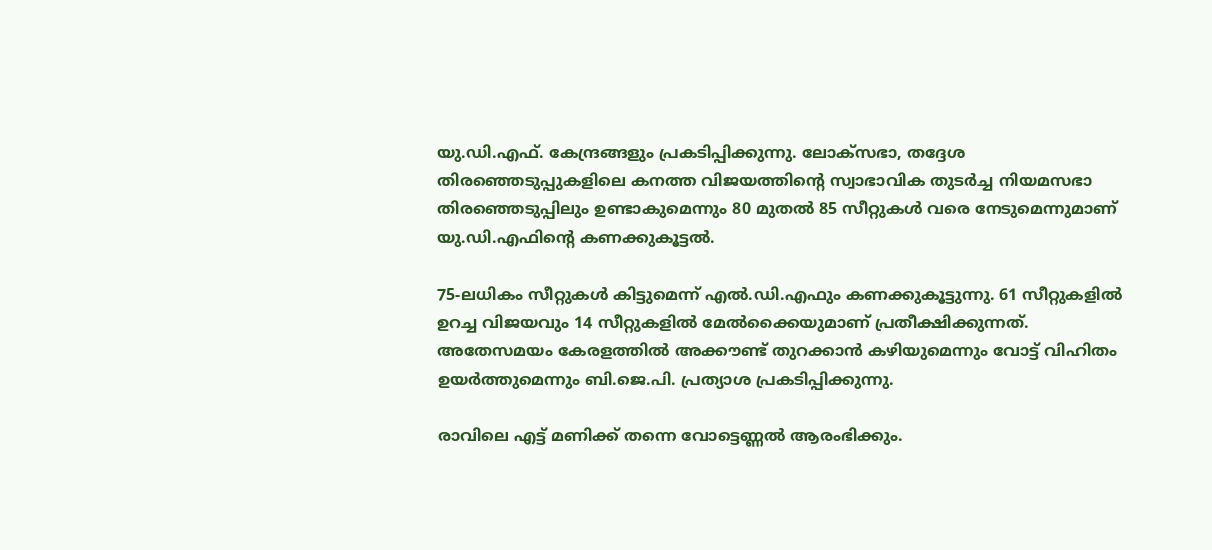യു.ഡി.എഫ്. കേന്ദ്രങ്ങളും പ്രകടിപ്പിക്കുന്നു. ലോക്‌സഭാ, തദ്ദേശ തിരഞ്ഞെടുപ്പുകളിലെ കനത്ത വിജയത്തിന്റെ സ്വാഭാവിക തുടര്‍ച്ച നിയമസഭാ തിരഞ്ഞെടുപ്പിലും ഉണ്ടാകുമെന്നും 80 മുതല്‍ 85 സീറ്റുകള്‍ വരെ നേടുമെന്നുമാണ് യു.ഡി.എഫിന്റെ കണക്കുകൂട്ടല്‍.

75-ലധികം സീറ്റുകള്‍ കിട്ടുമെന്ന് എല്‍.ഡി.എഫും കണക്കുകൂട്ടുന്നു. 61 സീറ്റുകളില്‍ ഉറച്ച വിജയവും 14 സീറ്റുകളില്‍ മേല്‍ക്കൈയുമാണ് പ്രതീക്ഷിക്കുന്നത്. അതേസമയം കേരളത്തില്‍ അക്കൗണ്ട് തുറക്കാന്‍ കഴിയുമെന്നും വോട്ട് വിഹിതം ഉയര്‍ത്തുമെന്നും ബി.ജെ.പി. പ്രത്യാശ പ്രകടിപ്പിക്കുന്നു.

രാവിലെ എട്ട് മണിക്ക് തന്നെ വോട്ടെണ്ണല്‍ ആരംഭിക്കും.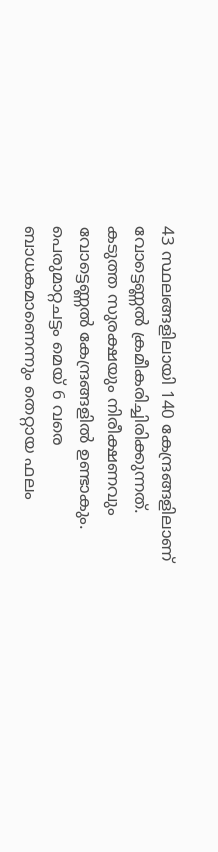43 സ്ഥലങ്ങളിലായി 140 കേന്ദ്രങ്ങളിലാണ് വോട്ടെണ്ണല്‍ ക്രമീകരിച്ചിരിക്കുന്നത്. കടുത്ത സുരക്ഷയും നിരീക്ഷണവും വോട്ടെണ്ണല്‍ കേന്ദ്രങ്ങളില്‍ ഉണ്ടാകും. പെരുമാറ്റചട്ടം മെയ് 6 വരെ ബാധകമാണെന്നും തെറ്റായ ഫലം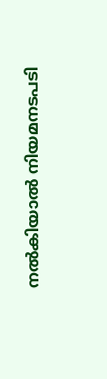നല്‍കിയാല്‍ നിയമനടപടി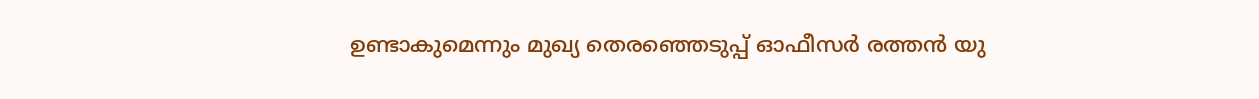ഉണ്ടാകുമെന്നും മുഖ്യ തെരഞ്ഞെടുപ്പ് ഓഫീസര്‍ രത്തന്‍ യു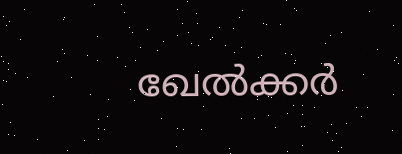ഖേല്‍ക്കര്‍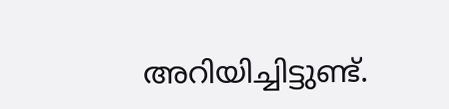അറിയിച്ചിട്ടുണ്ട്.